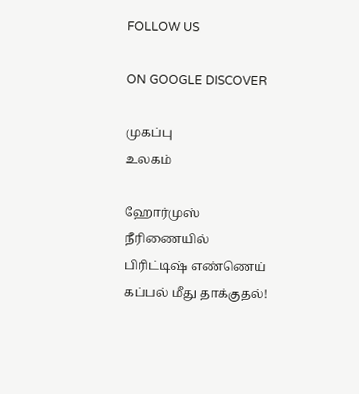FOLLOW US

ON GOOGLE DISCOVER

முகப்பு
உலகம்

ஹோர்முஸ் நீரிணையில் பிரிட்டிஷ் எண்ணெய் கப்பல் மீது தாக்குதல்!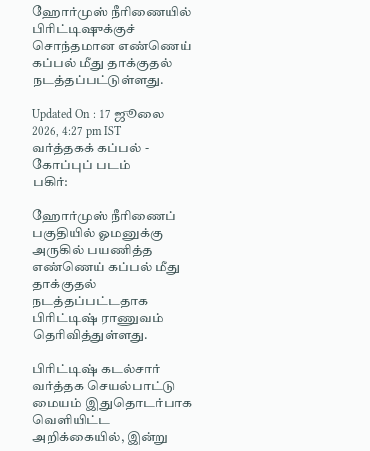ஹோர்முஸ் நீரிணையில் பிரிட்டிஷுக்குச் சொந்தமான எண்ணெய் கப்பல் மீது தாக்குதல் நடத்தப்பட்டுள்ளது.

Updated On : 17 ஜூலை 2026, 4:27 pm IST
வர்த்தகக் கப்பல் - கோப்புப் படம்
பகிர்:

ஹோர்முஸ் நீரிணைப் பகுதியில் ஓமனுக்கு அருகில் பயணித்த எண்ணெய் கப்பல் மீது தாக்குதல் நடத்தப்பட்டதாக பிரிட்டிஷ் ராணுவம் தெரிவித்துள்ளது.

பிரிட்டிஷ் கடல்சார் வர்த்தக செயல்பாட்டு மையம் இதுதொடர்பாக வெளியிட்ட அறிக்கையில், இன்று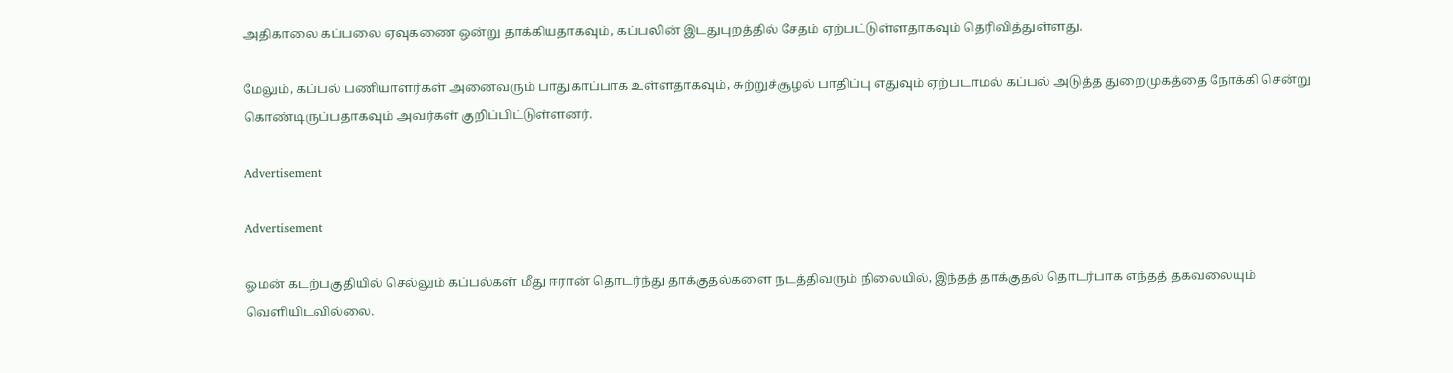அதிகாலை கப்பலை ஏவுகணை ஒன்று தாக்கியதாகவும், கப்பலின் இடதுபுறத்தில் சேதம் ஏற்பட்டுள்ளதாகவும் தெரிவித்துள்ளது.

மேலும், கப்பல் பணியாளர்கள் அனைவரும் பாதுகாப்பாக உள்ளதாகவும், சுற்றுச்சூழல் பாதிப்பு எதுவும் ஏற்படாமல் கப்பல் அடுத்த துறைமுகத்தை நோக்கி சென்று கொண்டிருப்பதாகவும் அவர்கள் குறிப்பிட்டுள்ளனர்.

Advertisement

Advertisement

ஓமன் கடற்பகுதியில் செல்லும் கப்பல்கள் மீது ஈரான் தொடர்ந்து தாக்குதல்களை நடத்திவரும் நிலையில், இந்தத் தாக்குதல் தொடர்பாக எந்தத் தகவலையும் வெளியிடவில்லை.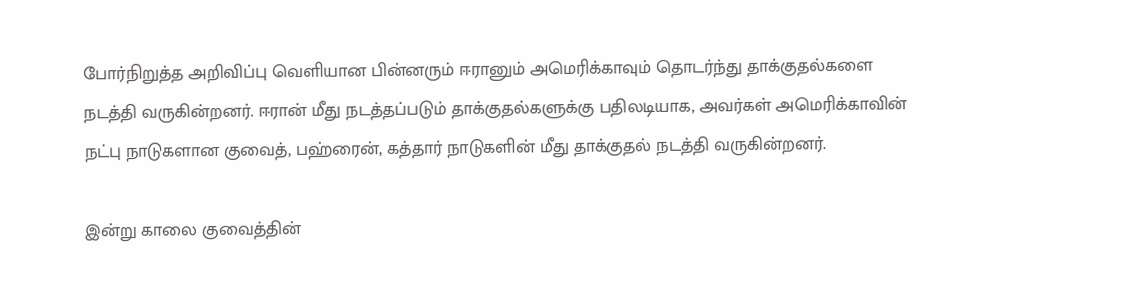போர்நிறுத்த அறிவிப்பு வெளியான பின்னரும் ஈரானும் அமெரிக்காவும் தொடர்ந்து தாக்குதல்களை நடத்தி வருகின்றனர். ஈரான் மீது நடத்தப்படும் தாக்குதல்களுக்கு பதிலடியாக, அவர்கள் அமெரிக்காவின் நட்பு நாடுகளான குவைத், பஹ்ரைன், கத்தார் நாடுகளின் மீது தாக்குதல் நடத்தி வருகின்றனர்.

இன்று காலை குவைத்தின்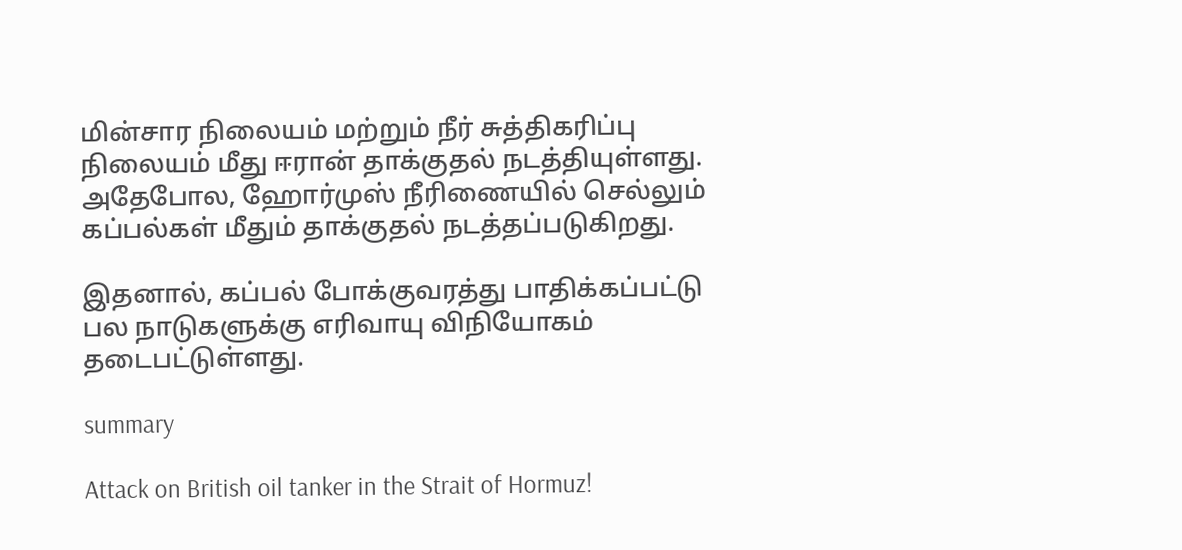மின்சார நிலையம் மற்றும் நீர் சுத்திகரிப்பு நிலையம் மீது ஈரான் தாக்குதல் நடத்தியுள்ளது. அதேபோல, ஹோர்முஸ் நீரிணையில் செல்லும் கப்பல்கள் மீதும் தாக்குதல் நடத்தப்படுகிறது.

இதனால், கப்பல் போக்குவரத்து பாதிக்கப்பட்டு பல நாடுகளுக்கு எரிவாயு விநியோகம் தடைபட்டுள்ளது.

summary

Attack on British oil tanker in the Strait of Hormuz!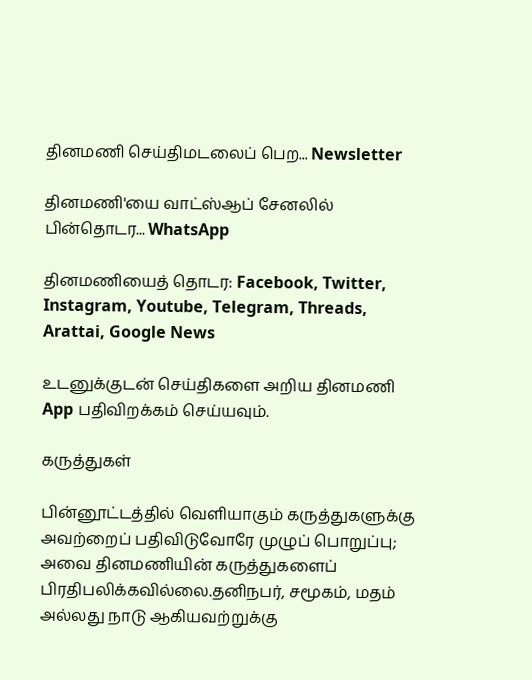தினமணி செய்திமடலைப் பெற... Newsletter

தினமணி'யை வாட்ஸ்ஆப் சேனலில் பின்தொடர... WhatsApp

தினமணியைத் தொடர: Facebook, Twitter, Instagram, Youtube, Telegram, Threads, Arattai, Google News

உடனுக்குடன் செய்திகளை அறிய தினமணி App பதிவிறக்கம் செய்யவும்.

கருத்துகள்

பின்னூட்டத்தில் வெளியாகும் கருத்துகளுக்கு அவற்றைப் பதிவிடுவோரே முழுப் பொறுப்பு; அவை தினமணியின் கருத்துகளைப் பிரதிபலிக்கவில்லை.தனிநபர், சமூகம், மதம் அல்லது நாடு ஆகியவற்றுக்கு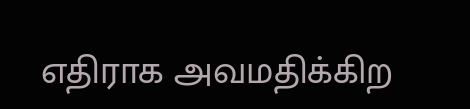எதிராக அவமதிக்கிற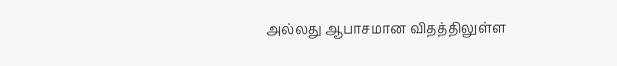அல்லது ஆபாசமான விதத்திலுள்ள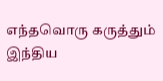எந்தவொரு கருத்தும் இந்திய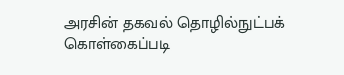அரசின் தகவல் தொழில்நுட்பக் கொள்கைப்படி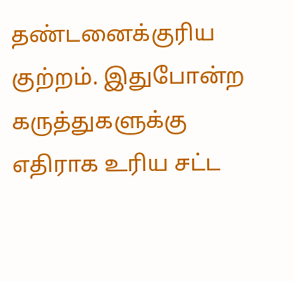தண்டனைக்குரிய குற்றம். இதுபோன்ற கருத்துகளுக்கு எதிராக உரிய சட்ட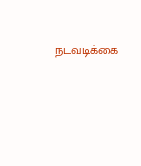நடவடிக்கை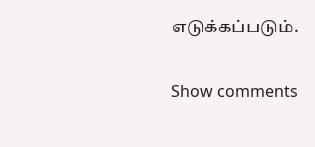எடுக்கப்படும்.

Show comments